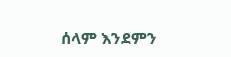ሰላም እንደምን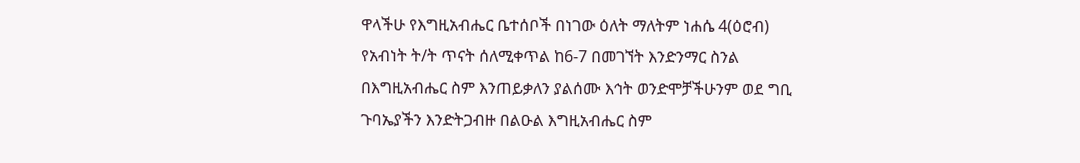ዋላችሁ የእግዚአብሔር ቤተሰቦች በነገው ዕለት ማለትም ነሐሴ 4(ዕሮብ) የአብነት ት/ት ጥናት ሰለሚቀጥል ከ6-7 በመገኘት እንድንማር ስንል በእግዚአብሔር ስም እንጠይቃለን ያልሰሙ እኅት ወንድሞቻችሁንም ወደ ግቢ ጉባኤያችን እንድትጋብዙ በልዑል እግዚአብሔር ስም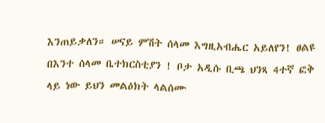እንጠይቃለን። ሠናይ ምሽት ሰላመ እግዚአብሔር አይለየን! ፀልዩ በእንተ ሰላመ ቤተክርስቲያን ! ቦታ አዲሱ ቢጫ ህንጻ 4ተኛ ፎቅ ላይ ነው ይህን መልዕክት ላልሰሙ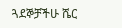ጓደኞቻችሁ ሼር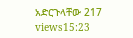አድርጉላቸው 217 views15:23